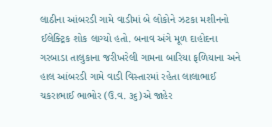લાઠીના આંબરડી ગામે વાડીમાં બે લોકોને ઝટકા મશીનનો ઈલેક્ટ્રિક શોક લાગ્યો હતો. બનાવ અંગે મૂળ દાહોદના ગરબાડા તાલુકાના જરીખરેલી ગામના બારિયા ફળિયાના અને હાલ આંબરડી ગામે વાડી વિસ્તારમાં રહેતા લાલાભાઈ ચકરાભાઈ ભાભોર (ઉ.વ. ૩૬)એ જાહેર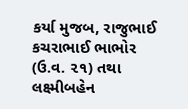કર્યા મુજબ, રાજુભાઈ કચરાભાઈ ભાભોર (ઉ.વ. ૨૧) તથા લક્ષ્મીબહેન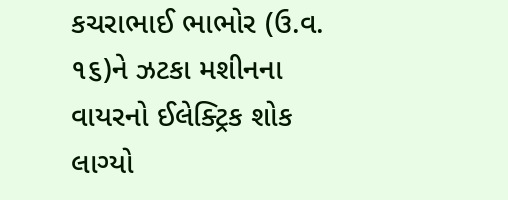કચરાભાઈ ભાભોર (ઉ.વ. ૧૬)ને ઝટકા મશીનના વાયરનો ઈલેક્ટ્રિક શોક લાગ્યો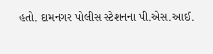હતો. દામનગર પોલીસ સ્ટેશનના પી.એસ.આઈ.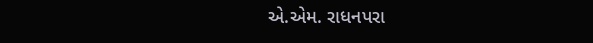એ.એમ. રાધનપરા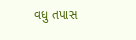વધુ તપાસ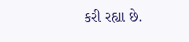કરી રહ્યા છે.